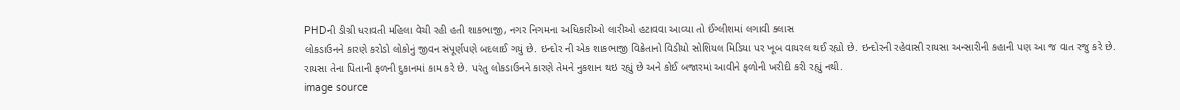PHDની ડીગ્રી ધરાવતી મહિલા વેચી રહી હતી શાકભાજી, નગર નિગમના અધિકારીઓ લારીઓ હટાવવા આવ્યા તો ઈંગ્લીશમાં લગાવી ક્લાસ
લોકડાઉનને કારણે કરોડો લોકોનું જીવન સંપૂર્ણપણે બદલાઈ ગયું છે. ઇન્દોર ની એક શાકભાજી વિક્રેતાનો વિડીયો સોશિયલ મિડિયા પર ખૂબ વાયરલ થઈ રહ્યો છે. ઇન્દોરની રહેવાસી રાયસા અન્સારીની કહાની પણ આ જ વાત રજુ કરે છે. રાયસા તેના પિતાની ફળની દુકાનમાં કામ કરે છે. પરંતુ લોકડાઉનને કારણે તેમને નુકશાન થઇ રહ્યું છે અને કોઈ બજારમાં આવીને ફળોની ખરીદી કરી રહ્યું નથી.
image source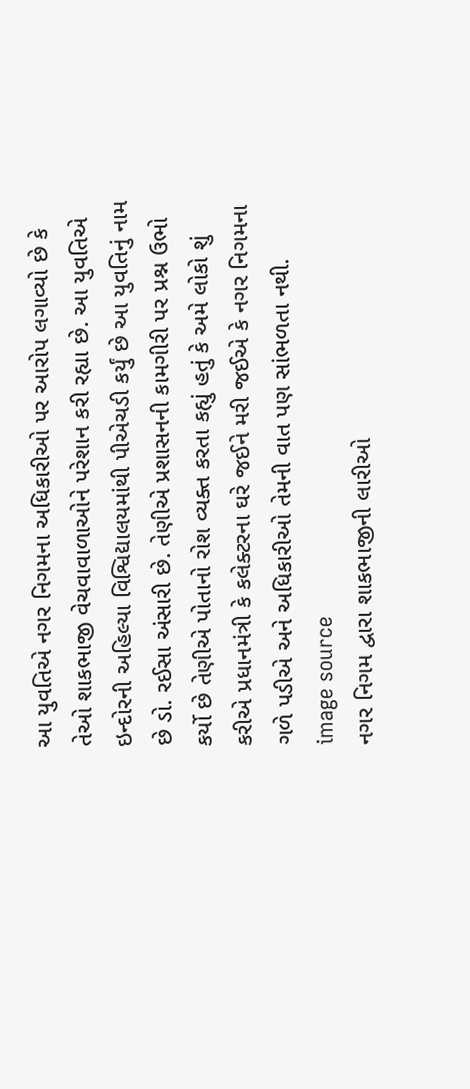આ યુવતિએ નગર નિગમના અધિકારીઓ પર આરોપ લગાવ્યો છે કે તેઓ શાકભાજી વેચવાવાળાઓને પરેશાન કરી રહ્યા છે. આ યુવતિએ ઇન્દોરની અહિલ્યા વિશ્વિદ્યાલયમાંથી પીએચડી કર્યું છે આ યુવતિનું નામ છે ડો. રઈસા અંસારી છે. તેણીએ પ્રશાસનની કામગીરી પર પ્રશ્ન ઉભો કર્યો છે તેણીએ પોતાનો રોશ વ્યક્ત કરતા કહ્યું હતું કે અમે લોકો શું કરીએ પ્રધાનમંત્રી કે કલેક્ટરના ઘરે જઈને મરી જઈએ કે નગર નિગમના ગળે પડીએ અને અધિકારીઓ તેમની વાત પણ સાંભળતા નથી.
image source
નગર નિગમ દ્વારા શાકભાજીની લારીઓ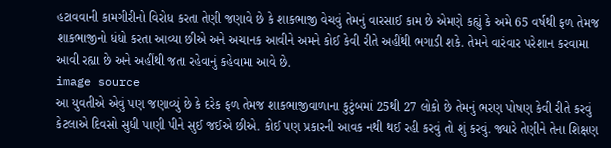હટાવવાની કામગીરીનો વિરોધ કરતા તેણી જણાવે છે કે શાકભાજી વેચવું તેમનું વારસાઈ કામ છે એમણે કહ્યું કે અમે 65 વર્ષથી ફળ તેમજ શાકભાજીનો ધંધો કરતા આવ્યા છીએ અને અચાનક આવીને અમને કોઈ કેવી રીતે અહીંથી ભગાડી શકે. તેમને વારંવાર પરેશાન કરવામા આવી રહ્યા છે અને અહીંથી જતા રહેવાનું કહેવામા આવે છે.
image source
આ યુવતીએ એવું પણ જણાવ્યું છે કે દરેક ફળ તેમજ શાકભાજીવાળાના કુટુંબમાં 25થી 27 લોકો છે તેમનું ભરણ પોષણ કેવી રીતે કરવું કેટલાએ દિવસો સુધી પાણી પીને સુઈ જઈએ છીએ. કોઈ પણ પ્રકારની આવક નથી થઈ રહી કરવું તો શું કરવું. જ્યારે તેણીને તેના શિક્ષણ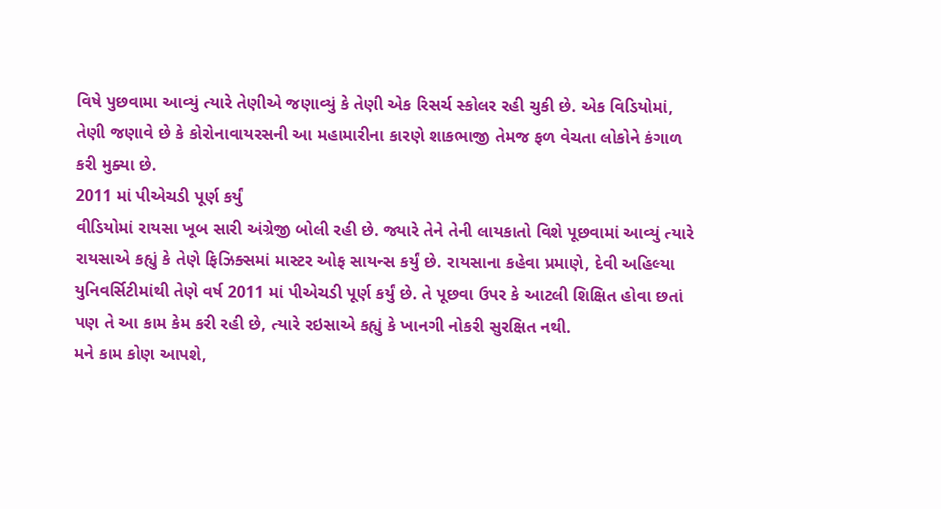વિષે પુછવામા આવ્યું ત્યારે તેણીએ જણાવ્યું કે તેણી એક રિસર્ચ સ્કોલર રહી ચુકી છે. એક વિડિયોમાં, તેણી જણાવે છે કે કોરોનાવાયરસની આ મહામારીના કારણે શાકભાજી તેમજ ફળ વેચતા લોકોને કંગાળ કરી મુક્યા છે.
2011 માં પીએચડી પૂર્ણ કર્યું
વીડિયોમાં રાયસા ખૂબ સારી અંગ્રેજી બોલી રહી છે. જ્યારે તેને તેની લાયકાતો વિશે પૂછવામાં આવ્યું ત્યારે રાયસાએ કહ્યું કે તેણે ફિઝિક્સમાં માસ્ટર ઓફ સાયન્સ કર્યું છે. રાયસાના કહેવા પ્રમાણે, દેવી અહિલ્યા યુનિવર્સિટીમાંથી તેણે વર્ષ 2011 માં પીએચડી પૂર્ણ કર્યું છે. તે પૂછવા ઉપર કે આટલી શિક્ષિત હોવા છતાં પણ તે આ કામ કેમ કરી રહી છે, ત્યારે રઇસાએ કહ્યું કે ખાનગી નોકરી સુરક્ષિત નથી.
મને કામ કોણ આપશે,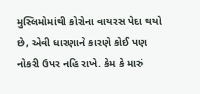મુસ્લિમોમાંથી કોરોના વાયરસ પેદા થયો છે, એવી ધારણાને કારણે કોઈ પણ નોકરી ઉપર નહિ રાખે. કેમ કે મારું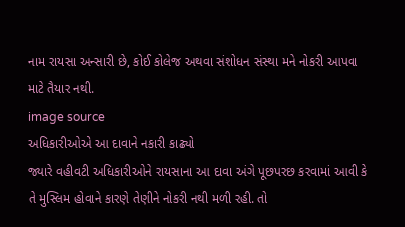નામ રાયસા અન્સારી છે, કોઈ કોલેજ અથવા સંશોધન સંસ્થા મને નોકરી આપવા માટે તૈયાર નથી.
image source
અધિકારીઓએ આ દાવાને નકારી કાઢ્યો
જ્યારે વહીવટી અધિકારીઓને રાયસાના આ દાવા અંગે પૂછપરછ કરવામાં આવી કે તે મુસ્લિમ હોવાને કારણે તેણીને નોકરી નથી મળી રહી. તો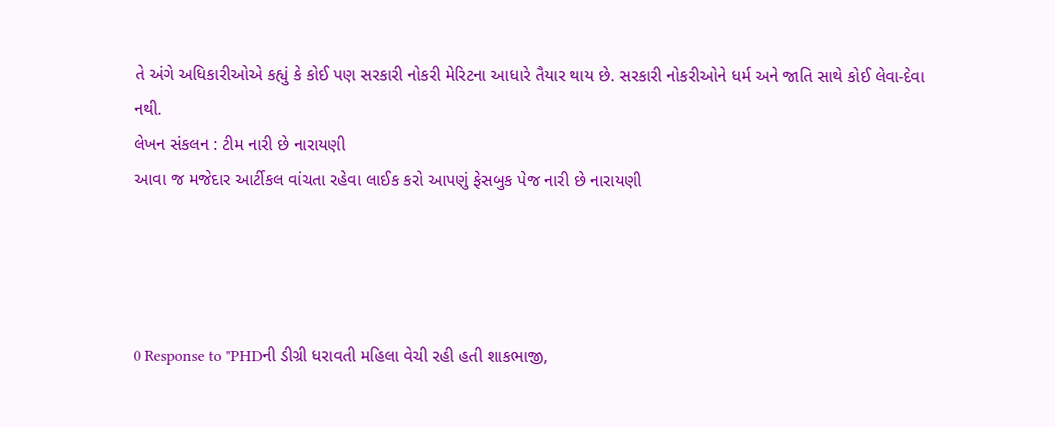તે અંગે અધિકારીઓએ કહ્યું કે કોઈ પણ સરકારી નોકરી મેરિટના આધારે તૈયાર થાય છે. સરકારી નોકરીઓને ધર્મ અને જાતિ સાથે કોઈ લેવા-દેવા નથી.
લેખન સંકલન : ટીમ નારી છે નારાયણી
આવા જ મજેદાર આર્ટીકલ વાંચતા રહેવા લાઈક કરો આપણું ફેસબુક પેજ નારી છે નારાયણી




0 Response to "PHDની ડીગ્રી ધરાવતી મહિલા વેચી રહી હતી શાકભાજી,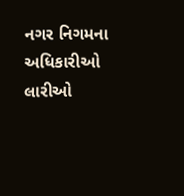નગર નિગમના અધિકારીઓ લારીઓ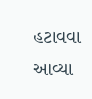હટાવવા આવ્યા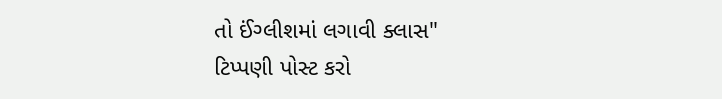તો ઈંગ્લીશમાં લગાવી ક્લાસ"
ટિપ્પણી પોસ્ટ કરો